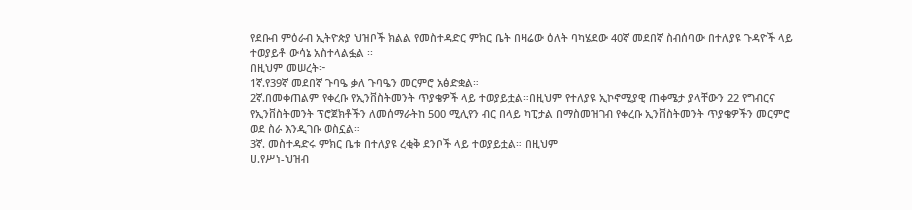የደቡብ ምዕራብ ኢትዮጵያ ህዝቦች ክልል የመስተዳድር ምክር ቤት በዛሬው ዕለት ባካሄደው 40ኛ መደበኛ ስብሰባው በተለያዩ ጉዳዮች ላይ ተወያይቶ ውሳኔ አስተላልፏል ፡፡
በዚህም መሠረት፦
1ኛ.የ39ኛ መደበኛ ጉባዔ ቃለ ጉባዔን መርምሮ አፅድቋል።
2ኛ.በመቀጠልም የቀረቡ የኢንቨስትመንት ጥያቄዎች ላይ ተወያይቷል።በዚህም የተለያዩ ኢኮኖሚያዊ ጠቀሜታ ያላቸውን 22 የግብርና የኢንቨስትመንት ፕሮጀክቶችን ለመሰማራትከ 500 ሚሊየን ብር በላይ ካፒታል በማስመዝገብ የቀረቡ ኢንቨስትመንት ጥያቄዎችን መርምሮ ወደ ስራ እንዲገቡ ወስኗል።
3ኛ. መስተዳድሩ ምክር ቤቱ በተለያዩ ረቂቅ ደንቦች ላይ ተወያይቷል። በዚህም
ሀ.የሥነ-ህዝብ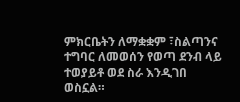ምክርቤትን ለማቋቋም ፣ስልጣንና ተግባር ለመወሰን የወጣ ደንብ ላይ ተወያይቶ ወደ ስራ እንዲገበ ወስኗል።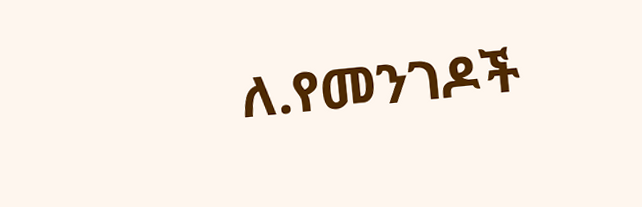ለ.የመንገዶች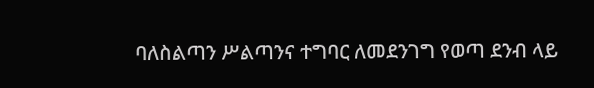ባለስልጣን ሥልጣንና ተግባር ለመደንገግ የወጣ ደንብ ላይ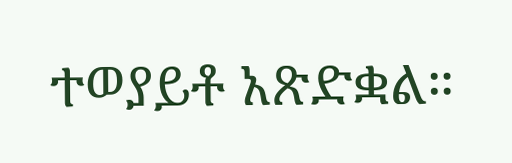ተወያይቶ አጽድቋል።